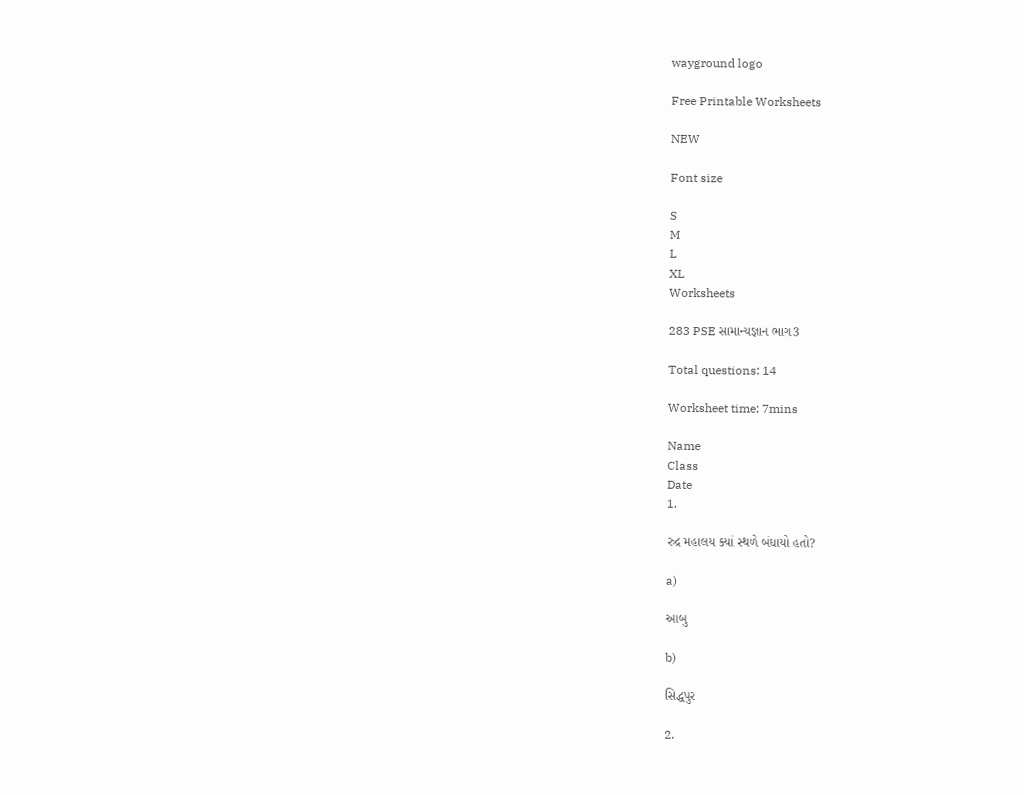wayground logo

Free Printable Worksheets

NEW

Font size

S
M
L
XL
Worksheets

283 PSE સામાન્યજ્ઞાન ભાગ3

Total questions: 14

Worksheet time: 7mins

Name
Class
Date
1.

રુદ્ર મહાલય ક્યાં સ્થળે બંધાયો હતો?

a)

આબુ

b)

સિદ્ધપુર

2.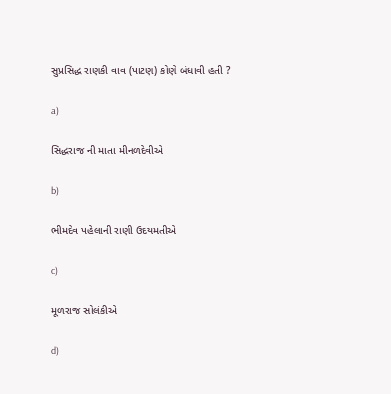સુપ્રસિદ્ધ રાણકી વાવ (પાટણ) કોણે બંધાવી હતી ?

a)

સિદ્ધરાજ ની માતા મીનળદેવીએ

b)

ભીમદેવ પહેલાની રાણી ઉદયમતીએ

c)

મૂળરાજ સોલંકીએ

d)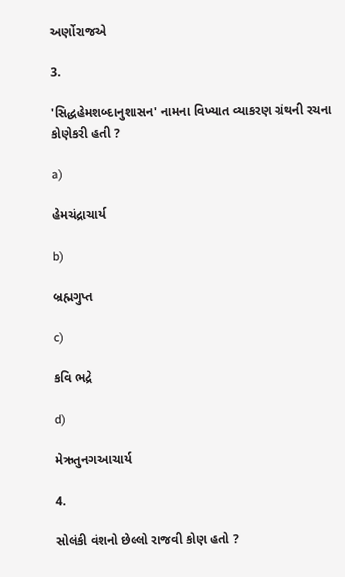અર્ણોરાજએ

3.

'સિદ્ધહેમશબ્દાનુશાસન' નામના વિખ્યાત વ્યાકરણ ગ્રંથની રચના કોણેકરી હતી ?

a)

હેમચંદ્રાચાર્ય

b)

બ્રહ્મગુપ્ત

c)

કવિ ભદ્રે

d)

મેઋતુનગઆચાર્ય

4.

સોલંકી વંશનો છેલ્લો રાજવી કોણ હતો ?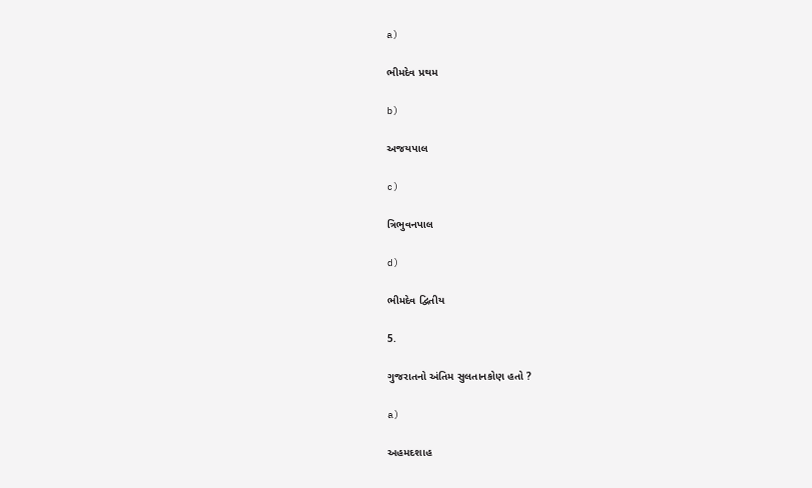a)

ભીમદેવ પ્રથમ

b)

અજયપાલ

c)

ત્રિભુવનપાલ

d)

ભીમદેવ દ્વિતીય

5.

ગુજરાતનો અંતિમ સુલતાનકોણ હતો ?

a)

અહમદશાહ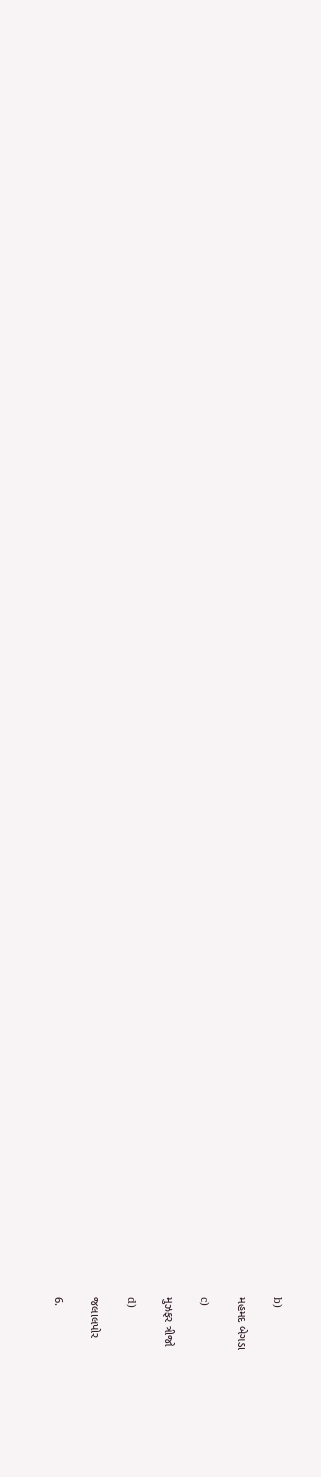b)

મહમદ બેગડા

c)

મુઝફર ત્રીજો

d)

જલાલપોર

6.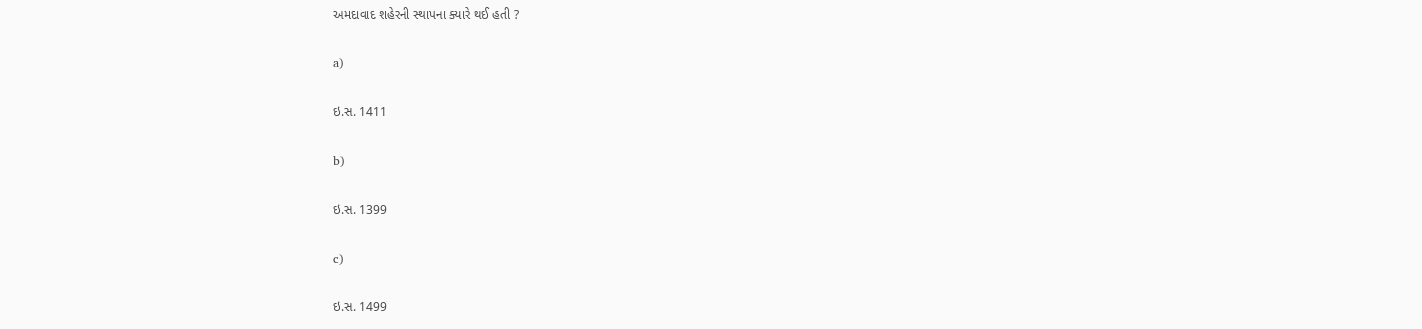અમદાવાદ શહેરની સ્થાપના ક્યારે થઈ હતી ?

a)

ઇ.સ. 1411

b)

ઇ.સ. 1399

c)

ઇ.સ. 1499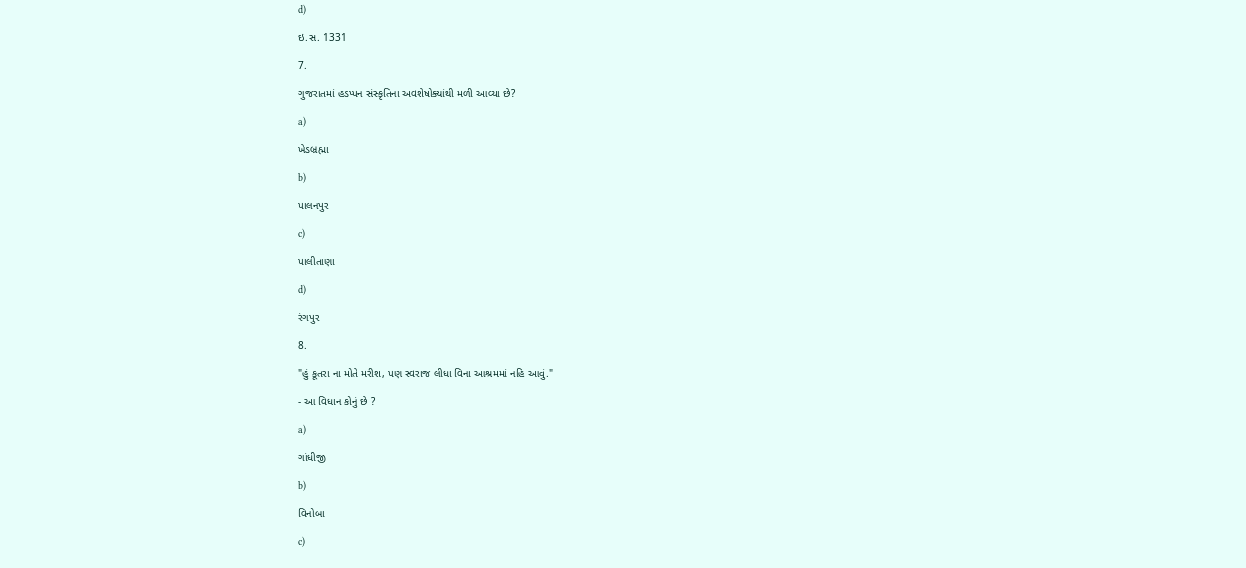d)

ઇ.સ. 1331

7.

ગુજરાતમાં હડપ્પન સંસ્કૃતિના અવશેષોક્યાંથી મળી આવ્યા છે?

a)

ખેડબ્રહ્મા

b)

પાલનપુર

c)

પાલીતાણા

d)

રંગપુર

8.

"હું કૂતરા ના મોતે મરીશ, પણ સ્વરાજ લીધા વિના આશ્રમમાં નહિ આવું."

- આ વિધાન કોનું છે ?

a)

ગાંધીજી

b)

વિનોબા

c)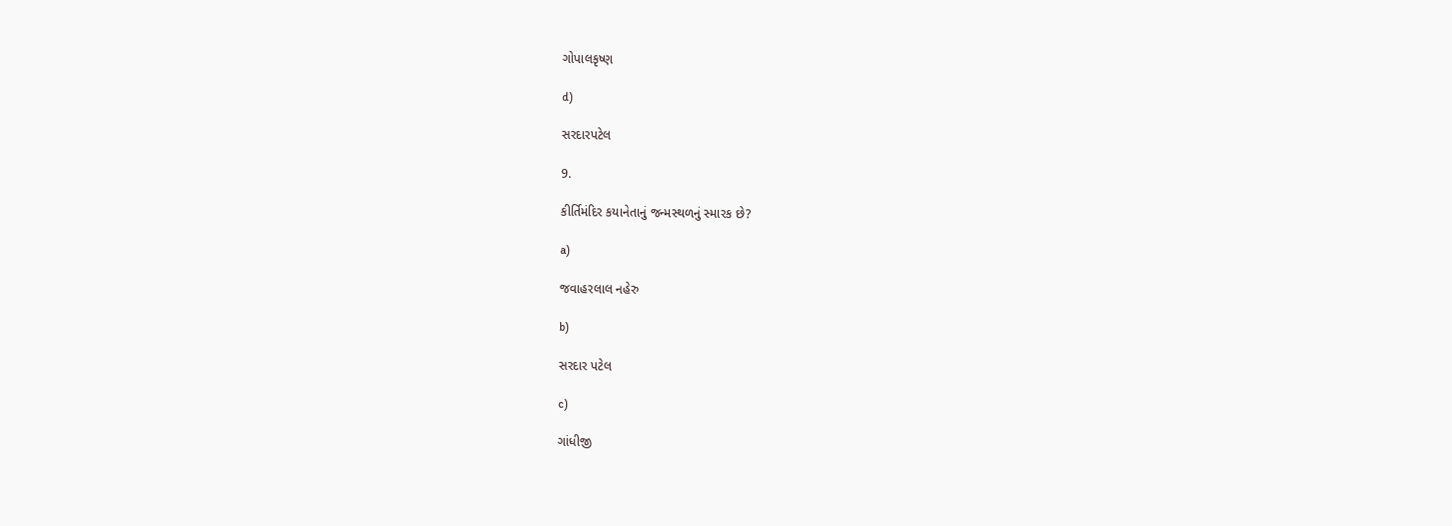ગોપાલકૃષ્ણ

d)

સરદારપટેલ

9.

કીર્તિમંદિર કયાનેતાનું જન્મસ્થળનું સ્મારક છે?

a)

જવાહરલાલ નહેરુ

b)

સરદાર પટેલ

c)

ગાંધીજી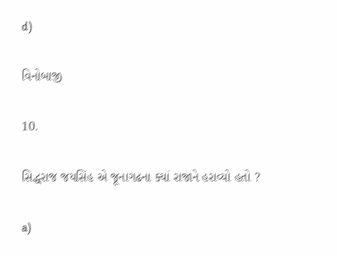d)

વિનોબાજી

10.

સિદ્ધરાજ જયસિંહ એ જૂનાગઢના ક્યાં રાજાને હરાવ્યો હતો ?

a)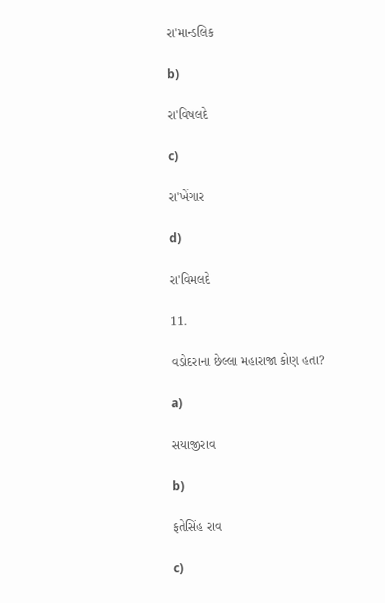રા'માન્ડલિક

b)

રા'વિષલદે

c)

રા'ખેંગાર

d)

રા'વિમલદે

11.

વડોદરાના છેલ્લા મહારાજા કોણ હતા?

a)

સયાજીરાવ

b)

ફતેસિંહ રાવ

c)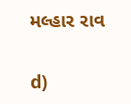મલ્હાર રાવ

d)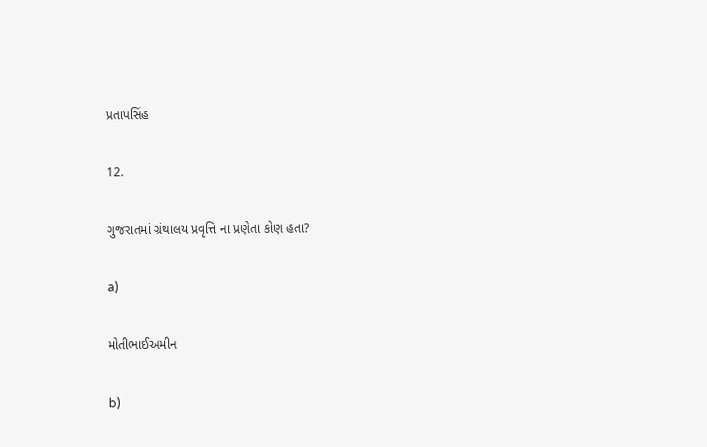પ્રતાપસિંહ

12.

ગુજરાતમાં ગ્રંથાલય પ્રવૃત્તિ ના પ્રણેતા કોણ હતા?

a)

મોતીભાઈઅમીન

b)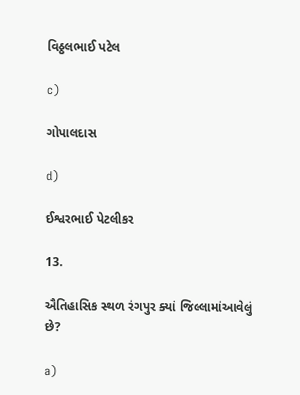વિઠ્ઠલભાઈ પટેલ

c)

ગોપાલદાસ

d)

ઈશ્વરભાઈ પેટલીકર

13.

ઐતિહાસિક સ્થળ રંગપુર ક્યાં જિલ્લામાંઆવેલું છે?

a)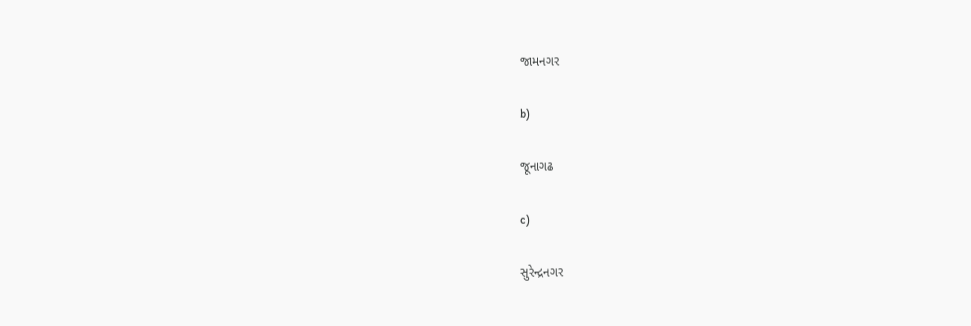જામનગર

b)

જૂનાગઢ

c)

સુરેન્દ્રનગર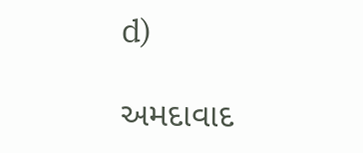d)

અમદાવાદ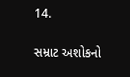14.

સમ્રાટ અશોકનો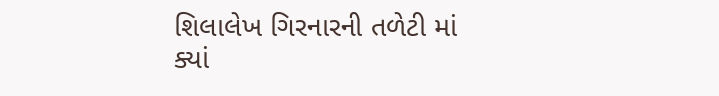શિલાલેખ ગિરનારની તળેટી માં ક્યાં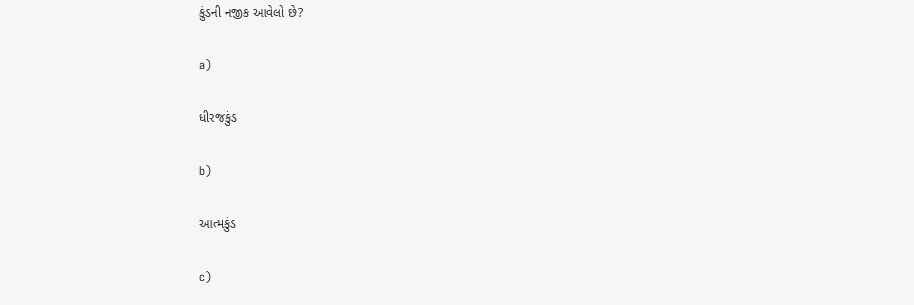કુંડની નજીક આવેલો છે?

a)

ધીરજકુંડ

b)

આત્મકુંડ

c)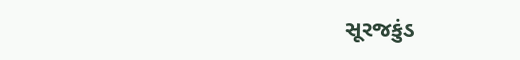સૂરજકુંડ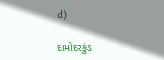d)

દામોદરકુંડ